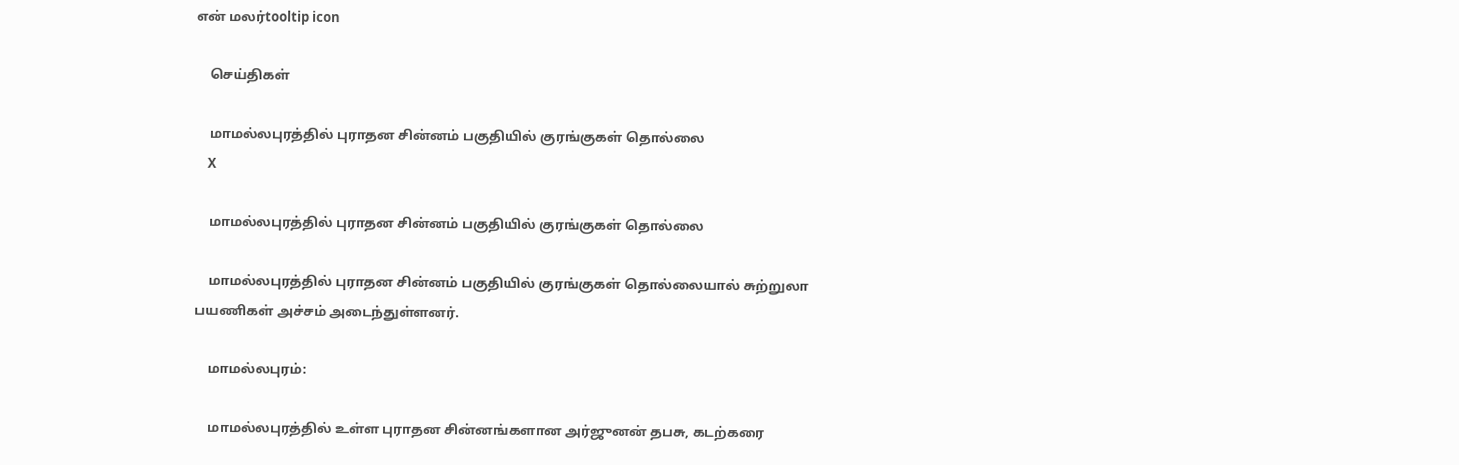என் மலர்tooltip icon

    செய்திகள்

    மாமல்லபுரத்தில் புராதன சின்னம் பகுதியில் குரங்குகள் தொல்லை
    X

    மாமல்லபுரத்தில் புராதன சின்னம் பகுதியில் குரங்குகள் தொல்லை

    மாமல்லபுரத்தில் புராதன சின்னம் பகுதியில் குரங்குகள் தொல்லையால் சுற்றுலா பயணிகள் அச்சம் அடைந்துள்ளனர்.

    மாமல்லபுரம்:

    மாமல்லபுரத்தில் உள்ள புராதன சின்னங்களான அர்ஜுனன் தபசு, கடற்கரை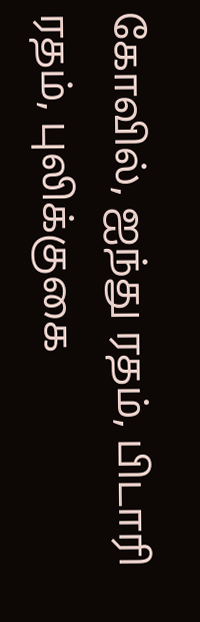கோவில், ஐந்து ரதம், பிடாரி ரதம், புலிக்குகை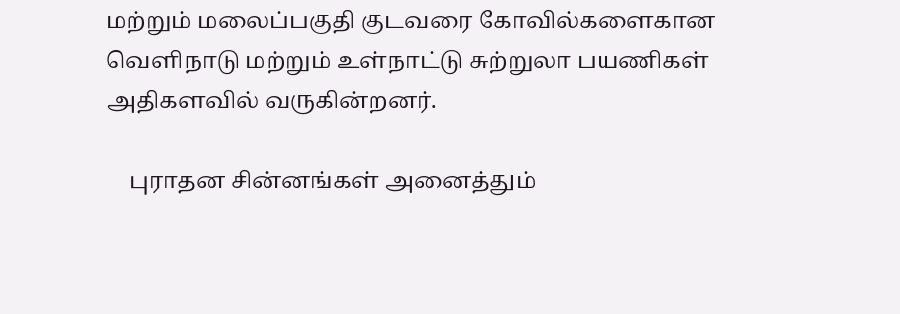மற்றும் மலைப்பகுதி குடவரை கோவில்களைகான வெளிநாடு மற்றும் உள்நாட்டு சுற்றுலா பயணிகள் அதிகளவில் வருகின்றனர்.

    புராதன சின்னங்கள் அனைத்தும்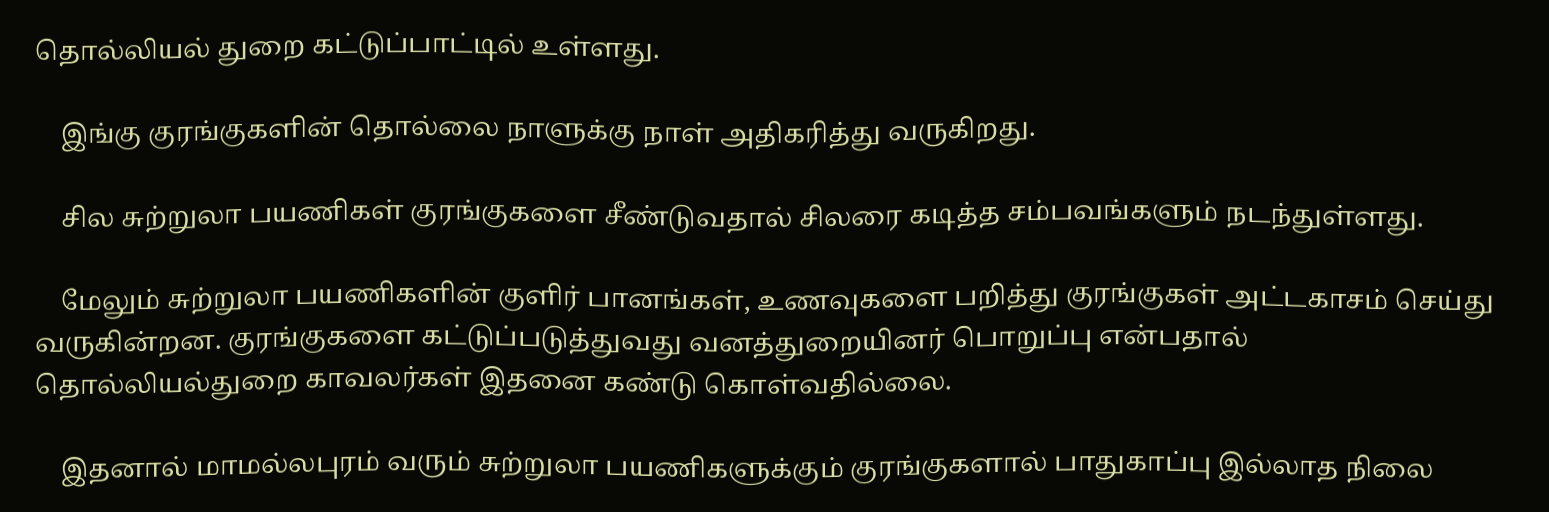தொல்லியல் துறை கட்டுப்பாட்டில் உள்ளது.

    இங்கு குரங்குகளின் தொல்லை நாளுக்கு நாள் அதிகரித்து வருகிறது.

    சில சுற்றுலா பயணிகள் குரங்குகளை சீண்டுவதால் சிலரை கடித்த சம்பவங்களும் நடந்துள்ளது.

    மேலும் சுற்றுலா பயணிகளின் குளிர் பானங்கள், உணவுகளை பறித்து குரங்குகள் அட்டகாசம் செய்து வருகின்றன. குரங்குகளை கட்டுப்படுத்துவது வனத்துறையினர் பொறுப்பு என்பதால் தொல்லியல்துறை காவலர்கள் இதனை கண்டு கொள்வதில்லை.

    இதனால் மாமல்லபுரம் வரும் சுற்றுலா பயணிகளுக்கும் குரங்குகளால் பாதுகாப்பு இல்லாத நிலை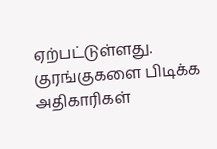ஏற்பட்டுள்ளது. குரங்குகளை பிடிக்க அதிகாரிகள்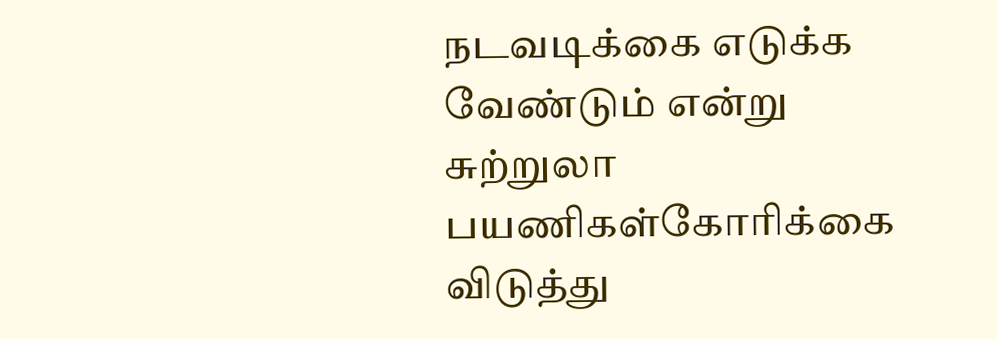நடவடிக்கை எடுக்க வேண்டும் என்று சுற்றுலா பயணிகள்கோரிக்கை விடுத்து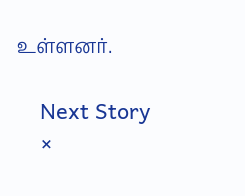உள்ளனர்.

    Next Story
    ×